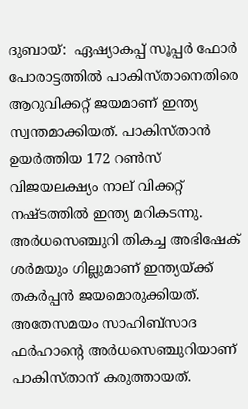ദുബായ്:  ഏഷ്യാകപ്പ് സൂപ്പര്‍ ഫോര്‍ പോരാട്ടത്തില്‍ പാകിസ്താനെതിരെ ആറുവിക്കറ്റ് ജയമാണ് ഇന്ത്യ സ്വന്തമാക്കിയത്. പാകിസ്താന്‍ ഉയര്‍ത്തിയ 172 റണ്‍സ് വിജയലക്ഷ്യം നാല് വിക്കറ്റ് നഷ്ടത്തില്‍ ഇന്ത്യ മറികടന്നു. അര്‍ധസെഞ്ചുറി തികച്ച അഭിഷേക് ശര്‍മയും ഗില്ലുമാണ് ഇന്ത്യയ്ക്ക് തകര്‍പ്പന്‍ ജയമൊരുക്കിയത്. അതേസമയം സാഹിബ്‌സാദ ഫര്‍ഹാന്റെ അര്‍ധസെഞ്ചുറിയാണ് പാകിസ്താന് കരുത്തായത്.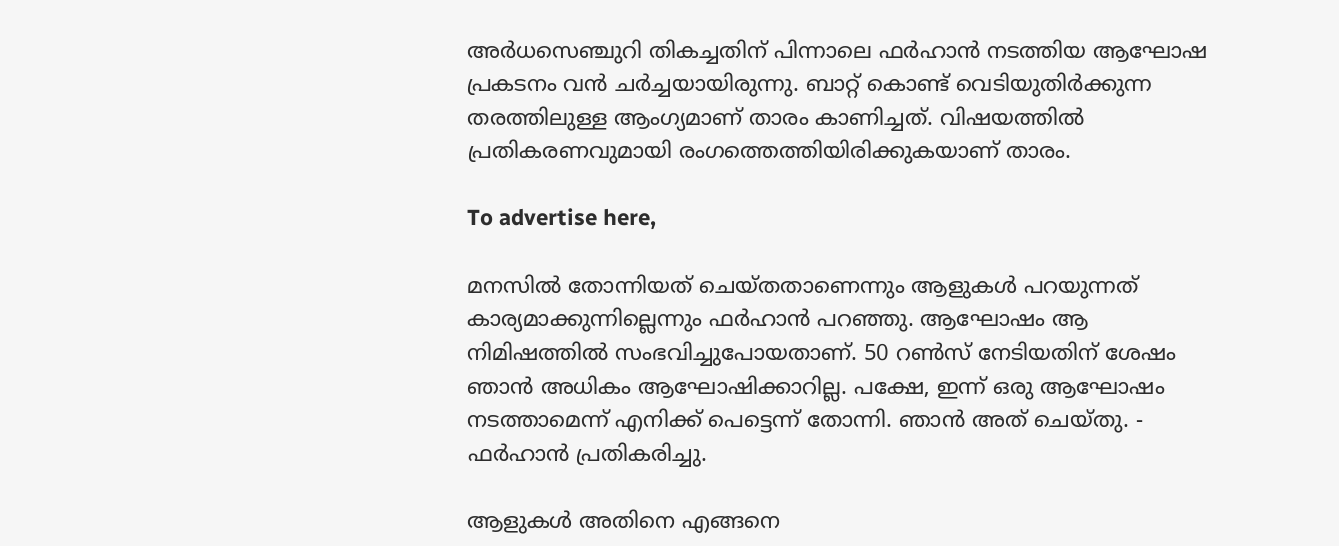അര്‍ധസെഞ്ചുറി തികച്ചതിന് പിന്നാലെ ഫര്‍ഹാന്‍ നടത്തിയ ആഘോഷ പ്രകടനം വൻ ചര്‍ച്ചയായിരുന്നു. ബാറ്റ് കൊണ്ട് വെടിയുതിര്‍ക്കുന്ന തരത്തിലുള്ള ആംഗ്യമാണ് താരം കാണിച്ചത്. വിഷയത്തിൽ പ്രതികരണവുമായി രംഗത്തെത്തിയിരിക്കുകയാണ് താരം.

To advertise here,

മനസിൽ തോന്നിയത് ചെയ്തതാണെന്നും ആളുകൾ പറയുന്നത് കാര്യമാക്കുന്നില്ലെന്നും ഫർഹാൻ പറഞ്ഞു. ആഘോഷം ആ നിമിഷത്തിൽ സംഭവിച്ചുപോയതാണ്. 50 റൺസ് നേടിയതിന് ശേഷം ഞാൻ അധികം ആഘോഷിക്കാറില്ല. പക്ഷേ, ഇന്ന് ഒരു ആഘോഷം നടത്താമെന്ന് എനിക്ക് പെട്ടെന്ന് തോന്നി. ഞാൻ അത് ചെയ്തു. - ഫർഹാൻ പ്രതികരിച്ചു.

ആളുകൾ അതിനെ എങ്ങനെ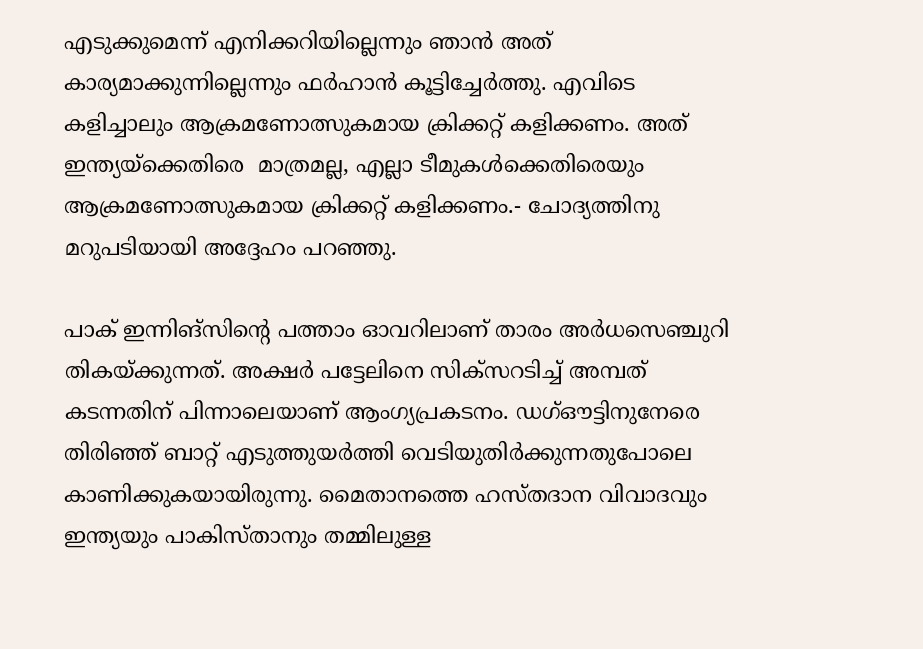എടുക്കുമെന്ന് എനിക്കറിയില്ലെന്നും ഞാൻ അത് കാര്യമാക്കുന്നില്ലെന്നും ഫർഹാൻ കൂട്ടിച്ചേർത്തു. എവിടെ കളിച്ചാലും ആക്രമണോത്സുകമായ ക്രിക്കറ്റ് കളിക്കണം. അത് ഇന്ത്യയ്ക്കെതിരെ  മാത്രമല്ല, എല്ലാ ടീമുകൾക്കെതിരെയും ആക്രമണോത്സുകമായ ക്രിക്കറ്റ് കളിക്കണം.- ചോദ്യത്തിനു മറുപടിയായി അദ്ദേഹം പറഞ്ഞു.

പാക് ഇന്നിങ്സിന്റെ പത്താം ഓവറിലാണ് താരം അര്‍ധസെഞ്ചുറി തികയ്ക്കുന്നത്. അക്ഷര്‍ പട്ടേലിനെ സിക്‌സറടിച്ച് അമ്പത് കടന്നതിന് പിന്നാലെയാണ് ആംഗ്യപ്രകടനം. ഡഗ്ഔട്ടിനുനേരെ തിരിഞ്ഞ് ബാറ്റ് എടുത്തുയര്‍ത്തി വെടിയുതിര്‍ക്കുന്നതുപോലെ കാണിക്കുകയായിരുന്നു. മൈതാനത്തെ ഹസ്തദാന വിവാദവും ഇന്ത്യയും പാകിസ്താനും തമ്മിലുള്ള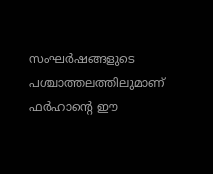സംഘര്‍ഷങ്ങളുടെ പശ്ചാത്തലത്തിലുമാണ് ഫര്‍ഹാന്റെ ഈ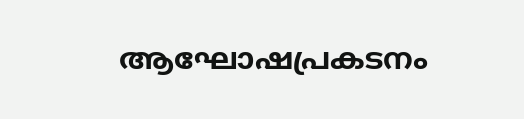ആഘോഷപ്രകടനം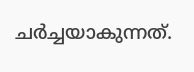ചര്‍ച്ചയാകുന്നത്.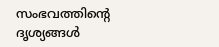സംഭവത്തിന്റെ ദൃശ്യങ്ങള്‍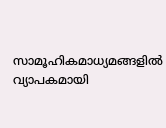സാമൂഹികമാധ്യമങ്ങളില്‍ വ്യാപകമായി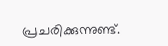പ്രചരിക്കുന്നുണ്ട്.